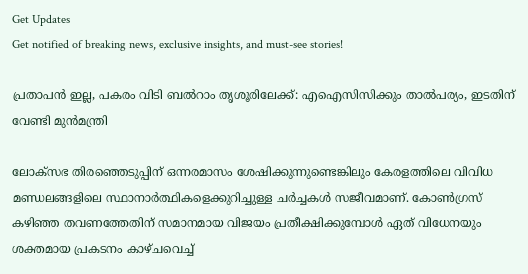Get Updates
Get notified of breaking news, exclusive insights, and must-see stories!

പ്രതാപന്‍ ഇല്ല, പകരം വിടി ബല്‍റാം തൃശൂരിലേക്ക്: എഐസിസിക്കും താല്‍പര്യം, ഇടതിന് വേണ്ടി മുന്‍മന്ത്രി

ലോക്സഭ തിരഞ്ഞെടുപ്പിന് ഒന്നരമാസം ശേഷിക്കുന്നുണ്ടെങ്കിലും കേരളത്തിലെ വിവിധ മണ്ഡലങ്ങളിലെ സ്ഥാനാർത്ഥികളെക്കുറിച്ചുള്ള ചർച്ചകള്‍ സജീവമാണ്. കോണ്‍ഗ്രസ് കഴിഞ്ഞ തവണത്തേതിന് സമാനമായ വിജയം പ്രതീക്ഷിക്കുമ്പോള്‍ ഏത് വിധേനയും ശക്തമായ പ്രകടനം കാഴ്ചവെച്ച്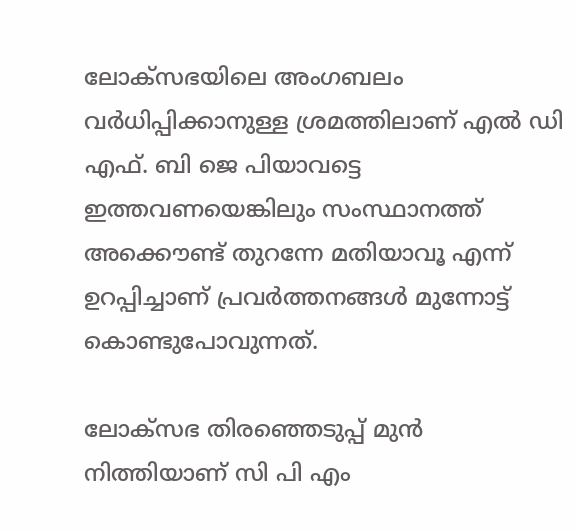ലോക്സഭയിലെ അംഗബലം വർധിപ്പിക്കാനുള്ള ശ്രമത്തിലാണ് എല്‍ ഡി എഫ്. ബി ജെ പിയാവട്ടെ ഇത്തവണയെങ്കിലും സംസ്ഥാനത്ത് അക്കൌണ്ട് തുറന്നേ മതിയാവൂ എന്ന് ഉറപ്പിച്ചാണ് പ്രവർത്തനങ്ങള്‍ മുന്നോട്ട് കൊണ്ടുപോവുന്നത്.

ലോക്സഭ തിരഞ്ഞെടുപ്പ് മുന്‍ നിത്തിയാണ് സി പി എം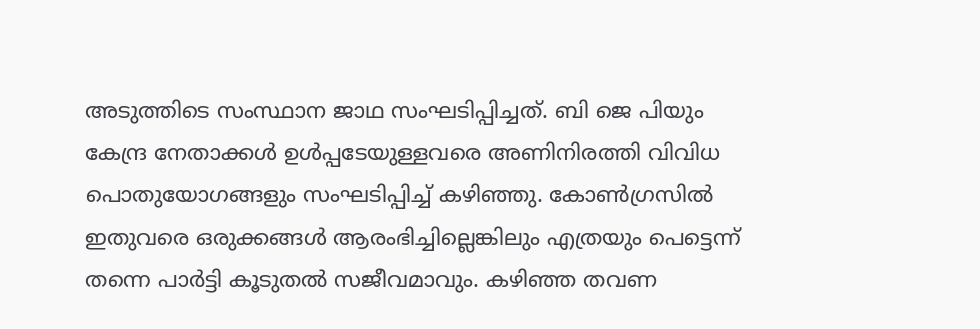അടുത്തിടെ സംസ്ഥാന ജാഥ സംഘടിപ്പിച്ചത്. ബി ജെ പിയും കേന്ദ്ര നേതാക്കള്‍ ഉള്‍പ്പടേയുള്ളവരെ അണിനിരത്തി വിവിധ പൊതുയോഗങ്ങളും സംഘടിപ്പിച്ച് കഴിഞ്ഞു. കോണ്‍ഗ്രസില്‍ ഇതുവരെ ഒരുക്കങ്ങള്‍ ആരംഭിച്ചില്ലെങ്കിലും എത്രയും പെട്ടെന്ന് തന്നെ പാർട്ടി കൂടുതല്‍ സജീവമാവും. കഴിഞ്ഞ തവണ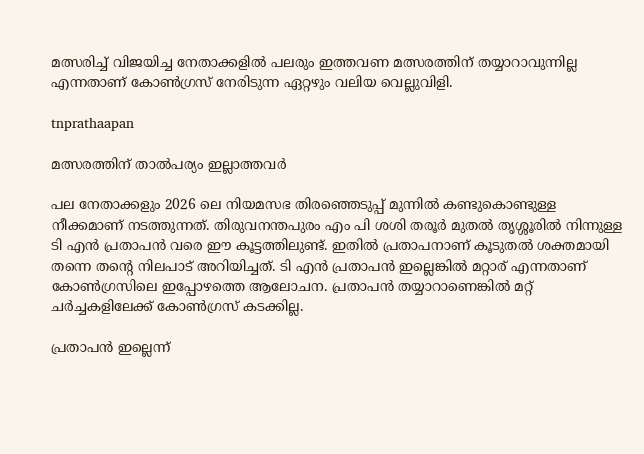മത്സരിച്ച് വിജയിച്ച നേതാക്കളില്‍ പലരും ഇത്തവണ മത്സരത്തിന് തയ്യാറാവുന്നില്ല എന്നതാണ് കോണ്‍ഗ്രസ് നേരിടുന്ന ഏറ്റഴും വലിയ വെല്ലുവിളി.

tnprathaapan

മത്സരത്തിന് താല്‍പര്യം ഇല്ലാത്തവർ

പല നേതാക്കളും 2026 ലെ നിയമസഭ തിരഞ്ഞെടുപ്പ് മുന്നില്‍ കണ്ടുകൊണ്ടുള്ള നീക്കമാണ് നടത്തുന്നത്. തിരുവനന്തപുരം എം പി ശശി തരൂർ മുതല്‍ തൃശ്ശൂരില്‍ നിന്നുള്ള ടി എന്‍ പ്രതാപന്‍ വരെ ഈ കൂട്ടത്തിലുണ്ട്. ഇതില്‍ പ്രതാപനാണ് കൂടുതല്‍ ശക്തമായി തന്നെ തന്റെ നിലപാട് അറിയിച്ചത്. ടി എന്‍ പ്രതാപന്‍ ഇല്ലെങ്കില്‍ മറ്റാര് എന്നതാണ് കോണ്‍ഗ്രസിലെ ഇപ്പോഴത്തെ ആലോചന. പ്രതാപന്‍ തയ്യാറാണെങ്കില്‍ മറ്റ് ചർച്ചകളിലേക്ക് കോണ്‍ഗ്രസ് കടക്കില്ല.

പ്രതാപന്‍ ഇല്ലെന്ന്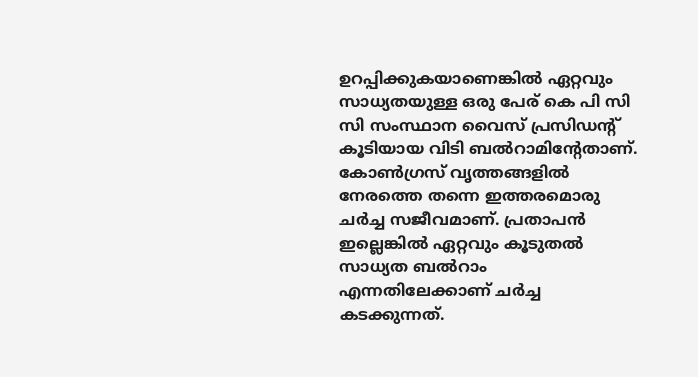ഉറപ്പിക്കുകയാണെങ്കില്‍ ഏറ്റവും സാധ്യതയുള്ള ഒരു പേര് കെ പി സി സി സംസ്ഥാന വൈസ് പ്രസിഡന്റ് കൂടിയായ വിടി ബല്‍റാമിന്റേതാണ്. കോണ്‍ഗ്രസ് വൃത്തങ്ങളില്‍ നേരത്തെ തന്നെ ഇത്തരമൊരു ചർച്ച സജീവമാണ്. പ്രതാപന്‍ ഇല്ലെങ്കില്‍ ഏറ്റവും കൂടുതല്‍ സാധ്യത ബല്‍റാം എന്നതിലേക്കാണ് ചർച്ച കടക്കുന്നത്.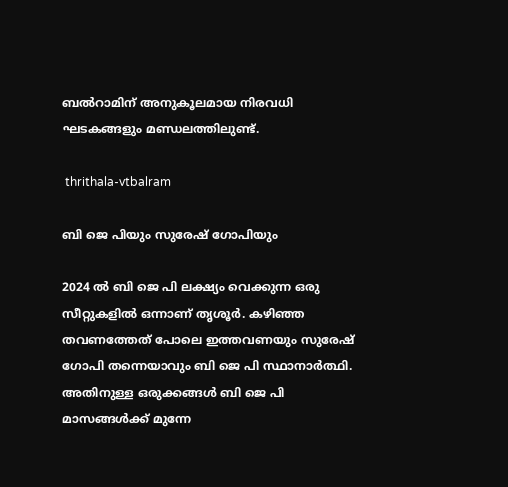ബല്‍റാമിന് അനുകൂലമായ നിരവധി ഘടകങ്ങളും മണ്ഡലത്തിലുണ്ട്.

 thrithala-vtbalram

ബി ജെ പിയും സുരേഷ് ഗോപിയും

2024 ല്‍ ബി ജെ പി ലക്ഷ്യം വെക്കുന്ന ഒരു സീറ്റുകളില്‍ ഒന്നാണ് തൃശൂർ. കഴിഞ്ഞ തവണത്തേത് പോലെ ഇത്തവണയും സുരേഷ് ഗോപി തന്നെയാവും ബി ജെ പി സ്ഥാനാർത്ഥി. അതിനുള്ള ഒരുക്കങ്ങള്‍ ബി ജെ പി മാസങ്ങള്‍ക്ക് മുന്നേ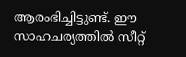ആരംഭിച്ചിട്ടുണ്ട്. ഈ സാഹചര്യത്തില്‍ സീറ്റ്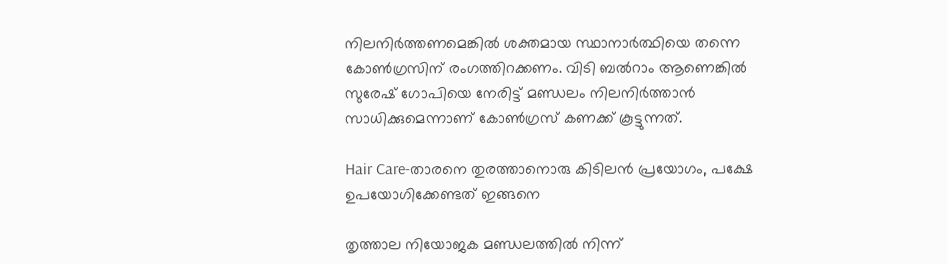നിലനിർത്തണമെങ്കില്‍ ശക്തമായ സ്ഥാനാർത്ഥിയെ തന്നെ കോണ്‍ഗ്രസിന് രംഗത്തിറക്കണം. വിടി ബല്‍റാം ആണെങ്കില്‍ സുരേഷ് ഗോപിയെ നേരിട്ട് മണ്ഡലം നിലനിർത്താന്‍ സാധിക്കുമെന്നാണ് കോണ്‍ഗ്രസ് കണക്ക് കൂട്ടുന്നത്.

Hair Care-താരനെ തുരത്താനൊരു കിടിലൻ പ്രയോഗം, പക്ഷേ ഉപയോഗിക്കേണ്ടത് ഇങ്ങനെ

തൃത്താല നിയോജക മണ്ഡലത്തില്‍ നിന്ന്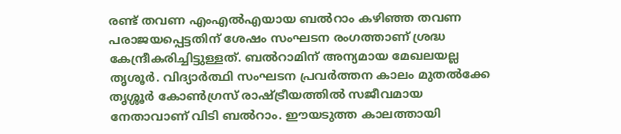രണ്ട് തവണ എംഎല്‍എയായ ബല്‍റാം കഴിഞ്ഞ തവണ പരാജയപ്പെട്ടതിന് ശേഷം സംഘടന രംഗത്താണ് ശ്രദ്ധ കേന്ദ്രീകരിച്ചിട്ടുള്ളത്. ബല്‍റാമിന് അന്യമായ മേഖലയല്ല തൃശൂർ. വിദ്യാര്‍ത്ഥി സംഘടന പ്രവര്‍ത്തന കാലം മുതല്‍ക്കേ തൃശ്ശൂര്‍ കോണ്‍ഗ്രസ് രാഷ്ട്രീയത്തില്‍ സജീവമായ നേതാവാണ് വിടി ബല്‍റാം. ഈയടുത്ത കാലത്തായി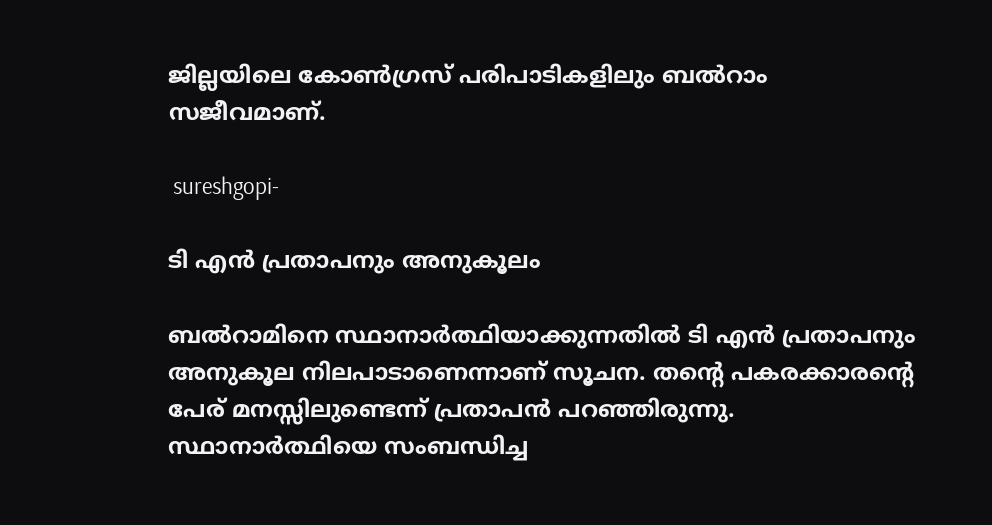ജില്ലയിലെ കോണ്‍ഗ്രസ് പരിപാടികളിലും ബല്‍റാം സജീവമാണ്.

 sureshgopi-

ടി എന്‍ പ്രതാപനും അനുകൂലം

ബല്‍റാമിനെ സ്ഥാനാർത്ഥിയാക്കുന്നതില്‍ ടി എന്‍ പ്രതാപനും അനുകൂല നിലപാടാണെന്നാണ് സൂചന. തന്റെ പകരക്കാരന്റെ പേര് മനസ്സിലുണ്ടെന്ന് പ്രതാപന്‍ പറഞ്ഞിരുന്നു. സ്ഥാനാര്‍ത്ഥിയെ സംബന്ധിച്ച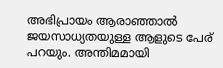അഭിപ്രായം ആരാഞ്ഞാല്‍ ജയസാധ്യതയുള്ള ആളുടെ പേര് പറയും. അന്തിമമായി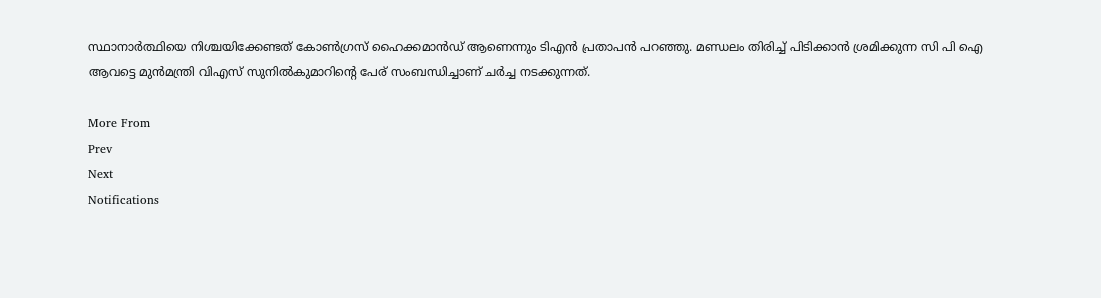സ്ഥാനാര്‍ത്ഥിയെ നിശ്ചയിക്കേണ്ടത് കോണ്‍ഗ്രസ് ഹൈക്കമാന്‍ഡ് ആണെന്നും ടിഎന്‍ പ്രതാപന്‍ പറഞ്ഞു. മണ്ഡലം തിരിച്ച് പിടിക്കാന്‍ ശ്രമിക്കുന്ന സി പി ഐ ആവട്ടെ മുന്‍മന്ത്രി വിഎസ് സുനില്‍കുമാറിന്റെ പേര് സംബന്ധിച്ചാണ് ചർച്ച നടക്കുന്നത്.

More From
Prev
Next
Notifications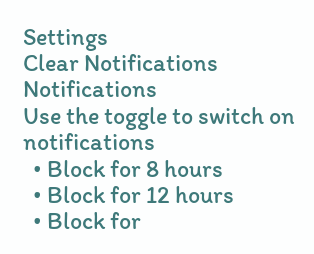Settings
Clear Notifications
Notifications
Use the toggle to switch on notifications
  • Block for 8 hours
  • Block for 12 hours
  • Block for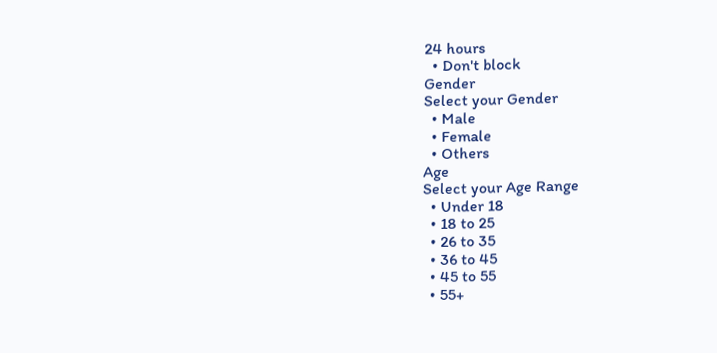24 hours
  • Don't block
Gender
Select your Gender
  • Male
  • Female
  • Others
Age
Select your Age Range
  • Under 18
  • 18 to 25
  • 26 to 35
  • 36 to 45
  • 45 to 55
  • 55+